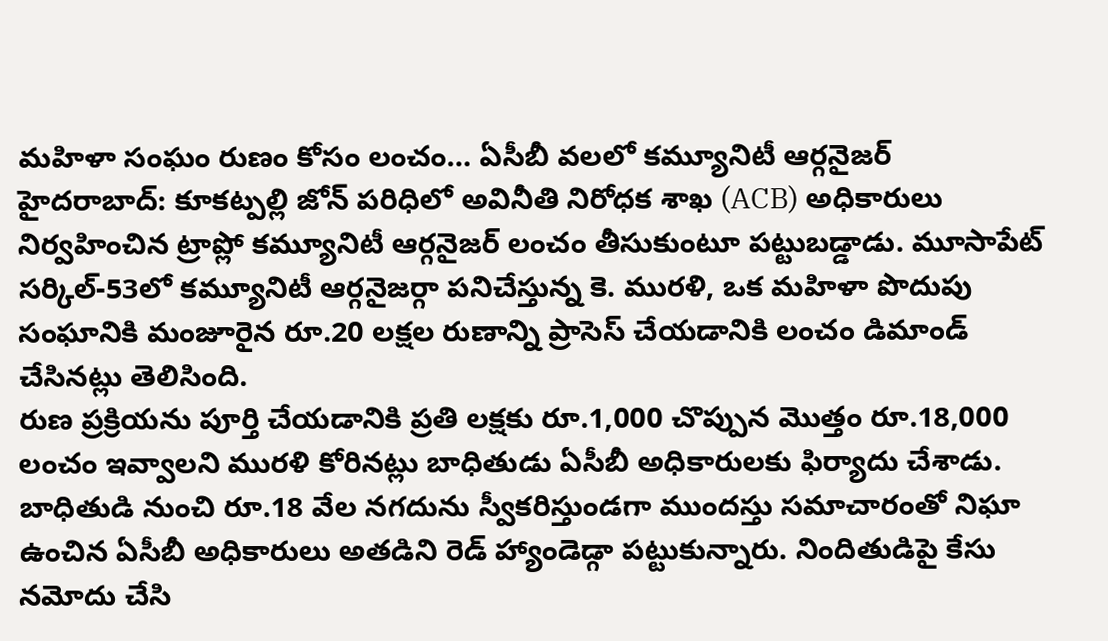మహిళా సంఘం రుణం కోసం లంచం… ఏసీబీ వలలో కమ్యూనిటీ ఆర్గనైజర్
హైదరాబాద్: కూకట్పల్లి జోన్ పరిధిలో అవినీతి నిరోధక శాఖ (ACB) అధికారులు నిర్వహించిన ట్రాప్లో కమ్యూనిటీ ఆర్గనైజర్ లంచం తీసుకుంటూ పట్టుబడ్డాడు. మూసాపేట్ సర్కిల్-53లో కమ్యూనిటీ ఆర్గనైజర్గా పనిచేస్తున్న కె. మురళి, ఒక మహిళా పొదుపు సంఘానికి మంజూరైన రూ.20 లక్షల రుణాన్ని ప్రాసెస్ చేయడానికి లంచం డిమాండ్ చేసినట్లు తెలిసింది.
రుణ ప్రక్రియను పూర్తి చేయడానికి ప్రతి లక్షకు రూ.1,000 చొప్పున మొత్తం రూ.18,000 లంచం ఇవ్వాలని మురళి కోరినట్లు బాధితుడు ఏసీబీ అధికారులకు ఫిర్యాదు చేశాడు. బాధితుడి నుంచి రూ.18 వేల నగదును స్వీకరిస్తుండగా ముందస్తు సమాచారంతో నిఘా ఉంచిన ఏసీబీ అధికారులు అతడిని రెడ్ హ్యాండెడ్గా పట్టుకున్నారు. నిందితుడిపై కేసు నమోదు చేసి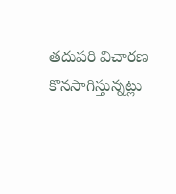తదుపరి విచారణ కొనసాగిస్తున్నట్లు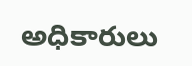అధికారులు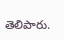తెలిపారు.